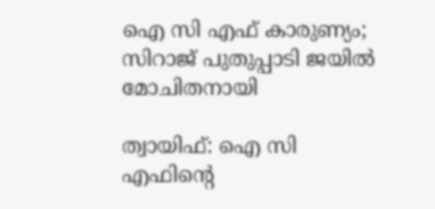ഐ സി എഫ് കാരുണ്യം; സിറാജ് പുതുപ്പാടി ജയില്‍ മോചിതനായി

ത്വായിഫ്: ഐ സി എഫിന്റെ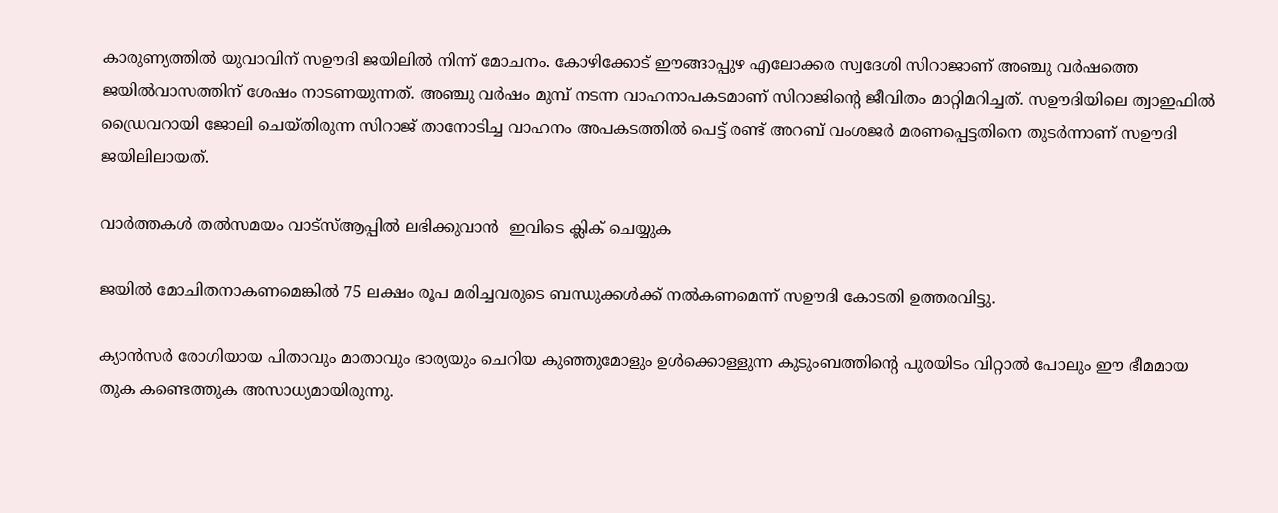കാരുണ്യത്തില്‍ യുവാവിന് സഊദി ജയിലില്‍ നിന്ന് മോചനം. കോഴിക്കോട് ഈങ്ങാപ്പുഴ എലോക്കര സ്വദേശി സിറാജാണ് അഞ്ചു വര്‍ഷത്തെ ജയില്‍വാസത്തിന് ശേഷം നാടണയുന്നത്. അഞ്ചു വര്‍ഷം മുമ്പ് നടന്ന വാഹനാപകടമാണ് സിറാജിന്റെ ജീവിതം മാറ്റിമറിച്ചത്. സഊദിയിലെ ത്വാഇഫില്‍ ഡ്രൈവറായി ജോലി ചെയ്തിരുന്ന സിറാജ് താനോടിച്ച വാഹനം അപകടത്തില്‍ പെട്ട് രണ്ട് അറബ് വംശജര്‍ മരണപ്പെട്ടതിനെ തുടര്‍ന്നാണ് സഊദി ജയിലിലായത്.

വാര്‍ത്തകള്‍ തല്‍സമയം വാട്‌സ്ആപ്പില്‍ ലഭിക്കുവാന്‍  ഇവിടെ ക്ലിക് ചെയ്യുക

ജയില്‍ മോചിതനാകണമെങ്കില്‍ 75 ലക്ഷം രൂപ മരിച്ചവരുടെ ബന്ധുക്കള്‍ക്ക് നല്‍കണമെന്ന് സഊദി കോടതി ഉത്തരവിട്ടു.

ക്യാന്‍സര്‍ രോഗിയായ പിതാവും മാതാവും ഭാര്യയും ചെറിയ കുഞ്ഞുമോളും ഉള്‍ക്കൊള്ളുന്ന കുടുംബത്തിന്റെ പുരയിടം വിറ്റാല്‍ പോലും ഈ ഭീമമായ തുക കണ്ടെത്തുക അസാധ്യമായിരുന്നു.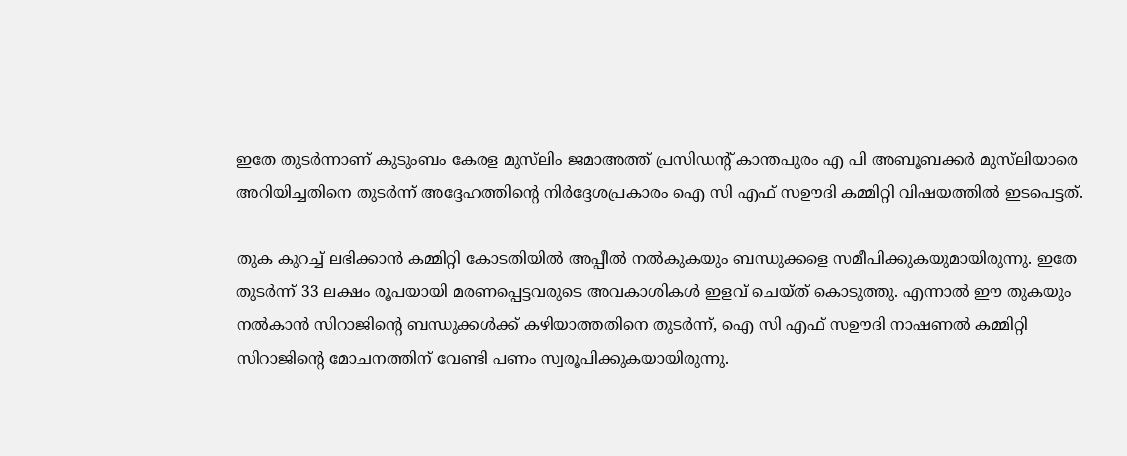ഇതേ തുടര്‍ന്നാണ് കുടുംബം കേരള മുസ്‌ലിം ജമാഅത്ത് പ്രസിഡന്റ് കാന്തപുരം എ പി അബൂബക്കര്‍ മുസ്‌ലിയാരെ അറിയിച്ചതിനെ തുടര്‍ന്ന് അദ്ദേഹത്തിന്റെ നിര്‍ദ്ദേശപ്രകാരം ഐ സി എഫ് സഊദി കമ്മിറ്റി വിഷയത്തില്‍ ഇടപെട്ടത്.

തുക കുറച്ച് ലഭിക്കാന്‍ കമ്മിറ്റി കോടതിയില്‍ അപ്പീല്‍ നല്‍കുകയും ബന്ധുക്കളെ സമീപിക്കുകയുമായിരുന്നു. ഇതേ തുടര്‍ന്ന് 33 ലക്ഷം രൂപയായി മരണപ്പെട്ടവരുടെ അവകാശികള്‍ ഇളവ് ചെയ്ത് കൊടുത്തു. എന്നാല്‍ ഈ തുകയും നല്‍കാന്‍ സിറാജിന്റെ ബന്ധുക്കള്‍ക്ക് കഴിയാത്തതിനെ തുടര്‍ന്ന്, ഐ സി എഫ് സഊദി നാഷണല്‍ കമ്മിറ്റി സിറാജിന്റെ മോചനത്തിന് വേണ്ടി പണം സ്വരൂപിക്കുകയായിരുന്നു.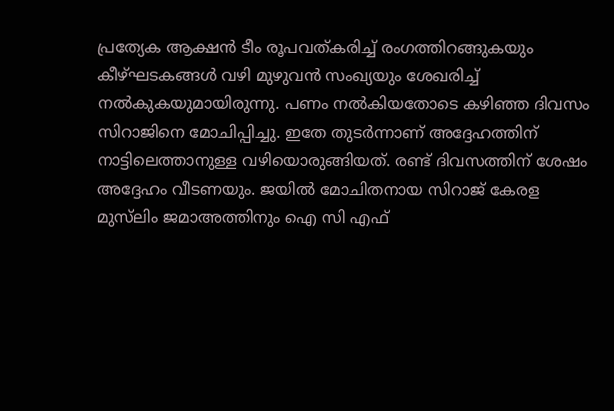പ്രത്യേക ആക്ഷന്‍ ടീം രൂപവത്കരിച്ച് രംഗത്തിറങ്ങുകയും കീഴ്ഘടകങ്ങള്‍ വഴി മുഴുവന്‍ സംഖ്യയും ശേഖരിച്ച് നല്‍കുകയുമായിരുന്നു. പണം നല്‍കിയതോടെ കഴിഞ്ഞ ദിവസം സിറാജിനെ മോചിപ്പിച്ചു. ഇതേ തുടര്‍ന്നാണ് അദ്ദേഹത്തിന് നാട്ടിലെത്താനുള്ള വഴിയൊരുങ്ങിയത്. രണ്ട് ദിവസത്തിന് ശേഷം അദ്ദേഹം വീടണയും. ജയില്‍ മോചിതനായ സിറാജ് കേരള മുസ്‌ലിം ജമാഅത്തിനും ഐ സി എഫ്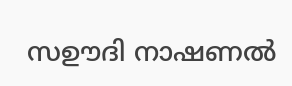സഊദി നാഷണല്‍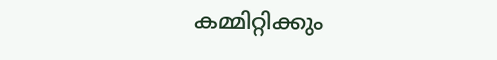കമ്മിറ്റിക്കും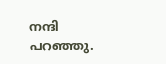നന്ദി പറഞ്ഞു.